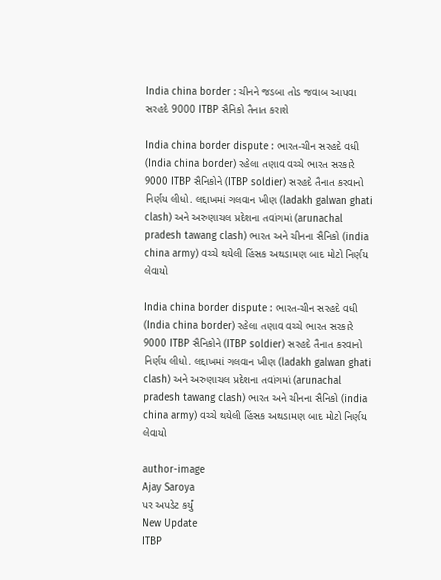India china border : ચીનને જડબા તોડ જવાબ આપવા સરહદે 9000 ITBP સૈનિકો તૈનાત કરાશે

India china border dispute : ભારત-ચીન સરહદે વધી (India china border) રહેલા તણાવ વચ્ચે ભારત સરકારે 9000 ITBP સૈનિકોને (ITBP soldier) સરહદે તૈનાત કરવાનો નિર્ણય લીધો. લદ્દાખમાં ગલવાન ખીણ (ladakh galwan ghati clash) અને અરુણાચલ પ્રદેશના તવાંગમાં (arunachal pradesh tawang clash) ભારત અને ચીનના સૈનિકો (india china army) વચ્ચે થયેલી હિંસક અથડામણ બાદ મોટો નિર્ણય લેવાયો

India china border dispute : ભારત-ચીન સરહદે વધી (India china border) રહેલા તણાવ વચ્ચે ભારત સરકારે 9000 ITBP સૈનિકોને (ITBP soldier) સરહદે તૈનાત કરવાનો નિર્ણય લીધો. લદ્દાખમાં ગલવાન ખીણ (ladakh galwan ghati clash) અને અરુણાચલ પ્રદેશના તવાંગમાં (arunachal pradesh tawang clash) ભારત અને ચીનના સૈનિકો (india china army) વચ્ચે થયેલી હિંસક અથડામણ બાદ મોટો નિર્ણય લેવાયો

author-image
Ajay Saroya
પર અપડેટ કર્યું
New Update
ITBP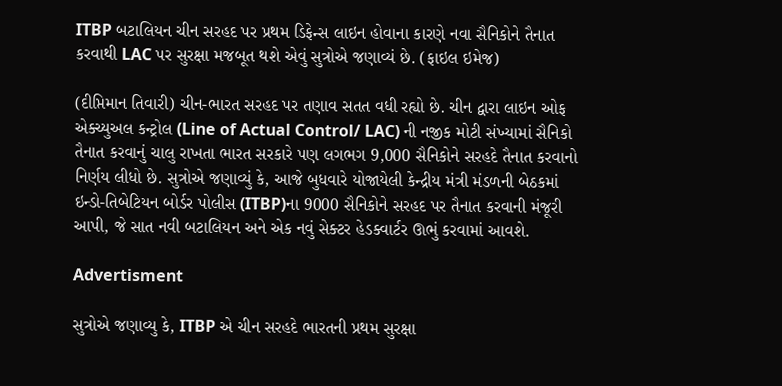ITBP બટાલિયન ચીન સરહદ પર પ્રથમ ડિફેન્સ લાઇન હોવાના કારણે નવા સૈનિકોને તૈનાત કરવાથી LAC પર સુરક્ષા મજબૂત થશે એવું સુત્રોએ જણાવ્યં છે. (ફાઇલ ઇમેજ)

(દીપ્તિમાન તિવારી) ચીન-ભારત સરહદ પર તણાવ સતત વધી રહ્યો છે. ચીન દ્વારા લાઇન ઓફ એક્ચ્યુઅલ કન્ટ્રોલ (Line of Actual Control/ LAC) ની નજીક મોટી સંખ્યામાં સૈનિકો તૈનાત કરવાનું ચાલુ રાખતા ભારત સરકારે પણ લગભગ 9,000 સૈનિકોને સરહદે તૈનાત કરવાનો નિર્ણય લીધો છે. સુત્રોએ જણાવ્યું કે, આજે બુધવારે યોજાયેલી કેન્દ્રીય મંત્રી મંડળની બેઠકમાં ઇન્ડો-તિબેટિયન બોર્ડર પોલીસ (ITBP)ના 9000 સૈનિકોને સરહદ પર તૈનાત કરવાની મંજૂરી આપી, જે સાત નવી બટાલિયન અને એક નવું સેક્ટર હેડક્વાર્ટર ઊભું કરવામાં આવશે.

Advertisment

સુત્રોએ જણાવ્યુ કે, ITBP એ ચીન સરહદે ભારતની પ્રથમ સુરક્ષા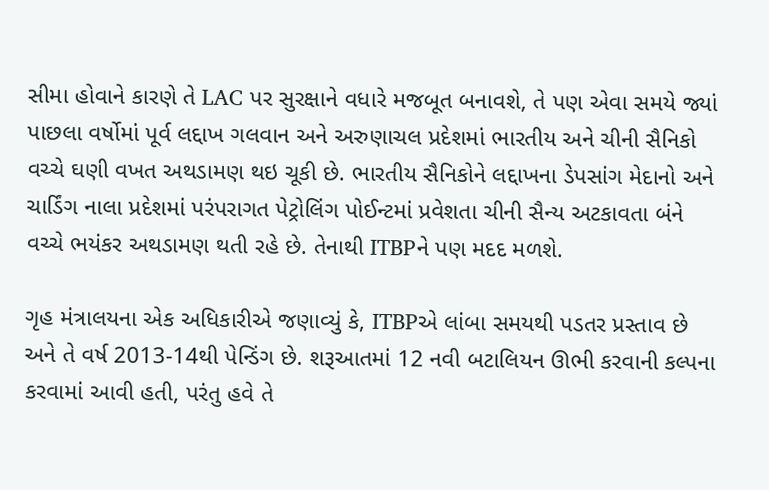સીમા હોવાને કારણે તે LAC પર સુરક્ષાને વધારે મજબૂત બનાવશે, તે પણ એવા સમયે જ્યાં પાછલા વર્ષોમાં પૂર્વ લદ્દાખ ગલવાન અને અરુણાચલ પ્રદેશમાં ભારતીય અને ચીની સૈનિકો વચ્ચે ઘણી વખત અથડામણ થઇ ચૂકી છે. ભારતીય સૈનિકોને લદ્દાખના ડેપસાંગ મેદાનો અને ચાર્ડિંગ નાલા પ્રદેશમાં પરંપરાગત પેટ્રોલિંગ પોઈન્ટમાં પ્રવેશતા ચીની સૈન્ય અટકાવતા બંને વચ્ચે ભયંકર અથડામણ થતી રહે છે. તેનાથી ITBPને પણ મદદ મળશે.

ગૃહ મંત્રાલયના એક અધિકારીએ જણાવ્યું કે, ITBPએ લાંબા સમયથી પડતર પ્રસ્તાવ છે અને તે વર્ષ 2013-14થી પેન્ડિંગ છે. શરૂઆતમાં 12 નવી બટાલિયન ઊભી કરવાની કલ્પના કરવામાં આવી હતી, પરંતુ હવે તે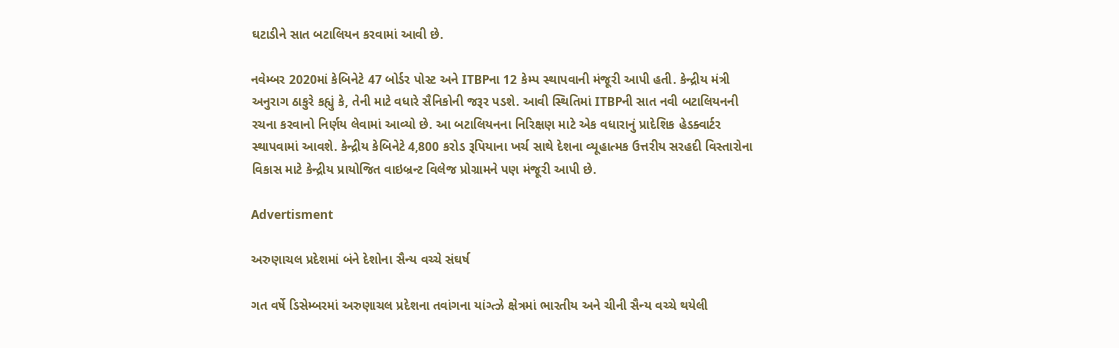ઘટાડીને સાત બટાલિયન કરવામાં આવી છે.

નવેમ્બર 2020માં કેબિનેટે 47 બોર્ડર પોસ્ટ અને ITBPના 12 કેમ્પ સ્થાપવાની મંજૂરી આપી હતી. કેન્દ્રીય મંત્રી અનુરાગ ઠાકુરે કહ્યું કે, તેની માટે વધારે સૈનિકોની જરૂર પડશે. આવી સ્થિતિમાં ITBPની સાત નવી બટાલિયનની રચના કરવાનો નિર્ણય લેવામાં આવ્યો છે. આ બટાલિયનના નિરિક્ષણ માટે એક વધારાનું પ્રાદેશિક હેડક્વાર્ટર સ્થાપવામાં આવશે. કેન્દ્રીય કેબિનેટે 4,800 કરોડ રૂપિયાના ખર્ચ સાથે દેશના વ્યૂહાત્મક ઉત્તરીય સરહદી વિસ્તારોના વિકાસ માટે કેન્દ્રીય પ્રાયોજિત વાઇબ્રન્ટ વિલેજ પ્રોગ્રામને પણ મંજૂરી આપી છે.

Advertisment

અરુણાચલ પ્રદેશમાં બંને દેશોના સૈન્ય વચ્ચે સંઘર્ષ

ગત વર્ષે ડિસેમ્બરમાં અરુણાચલ પ્રદેશના તવાંગના યાંગ્ત્ઝે ક્ષેત્રમાં ભારતીય અને ચીની સૈન્ય વચ્ચે થયેલી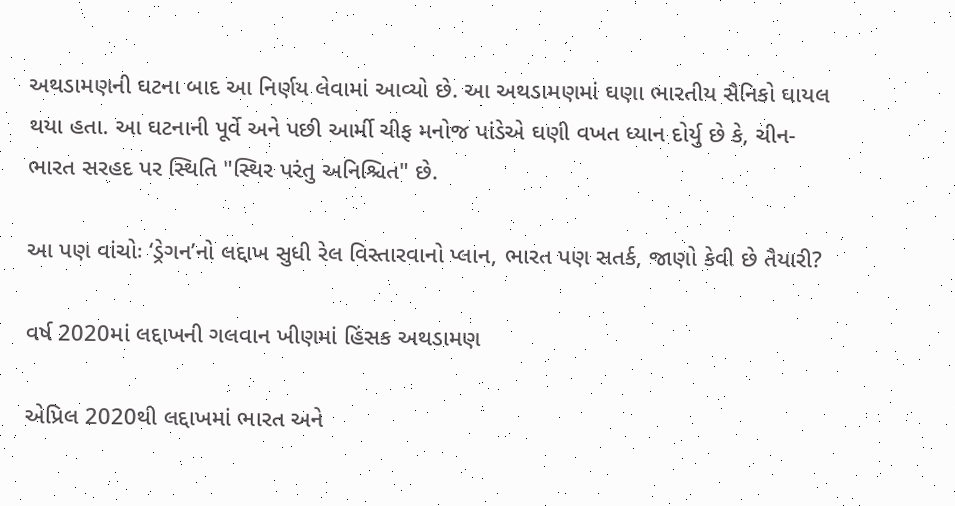અથડામણની ઘટના બાદ આ નિર્ણય લેવામાં આવ્યો છે. આ અથડામણમાં ઘણા ભારતીય સૈનિકો ઘાયલ થયા હતા. આ ઘટનાની પૂર્વે અને પછી આર્મી ચીફ મનોજ પાંડેએ ઘણી વખત ધ્યાન દોર્યુ છે કે, ચીન-ભારત સરહદ પર સ્થિતિ "સ્થિર પરંતુ અનિશ્ચિત" છે.

આ પણ વાંચોઃ ‘ડ્રેગન’નો લદ્દાખ સુધી રેલ વિસ્તારવાનો પ્લાન, ભારત પણ સતર્ક, જાણો કેવી છે તૈયારી?

વર્ષ 2020માં લદ્દાખની ગલવાન ખીણમાં હિંસક અથડામણ

એપ્રિલ 2020થી લદ્દાખમાં ભારત અને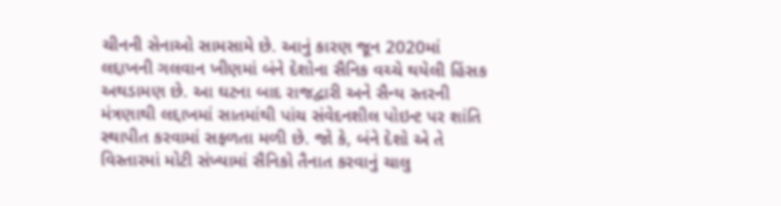ચીનની સેનાઓ સામસામે છે. આનું કારણ જૂન 2020માં લદ્દાખની ગલવાન ખીણમાં બંને દેશોના સૈનિક વચ્ચે થયેલી હિંસક અથડામણ છે. આ ઘટના બાદ રાજદ્વારી અને સૈન્ય સ્તરની મંત્રણાથી લદ્દાખમાં સાતમાંથી પાંચ સંવેદનશીલ પોઇન્ટ પર શાંતિ સ્થાપીત કરવામાં સફળતા મળી છે. જો કે, બંને દેશો એ તે વિસ્તારમાં મોટી સંખ્યામાં સૈનિકો તૈનાત કરવાનું ચાલુ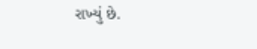રાખ્યું છે.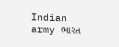Indian army ભારત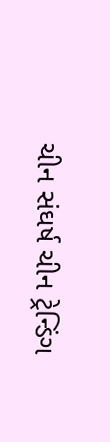ચીન સંઘર્ષ ચીન ટ્રેન્ડિંગ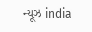ન્યૂઝ india